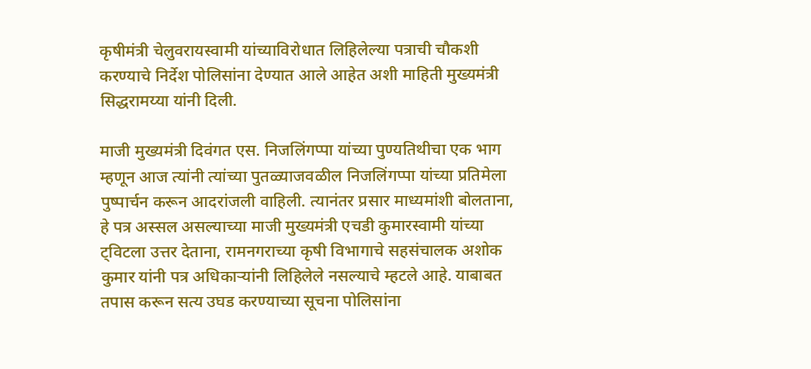कृषीमंत्री चेलुवरायस्वामी यांच्याविरोधात लिहिलेल्या पत्राची चौकशी करण्याचे निर्देश पोलिसांना देण्यात आले आहेत अशी माहिती मुख्यमंत्री सिद्धरामय्या यांनी दिली.

माजी मुख्यमंत्री दिवंगत एस. निजलिंगप्पा यांच्या पुण्यतिथीचा एक भाग म्हणून आज त्यांनी त्यांच्या पुतळ्याजवळील निजलिंगप्पा यांच्या प्रतिमेला पुष्पार्चन करून आदरांजली वाहिली. त्यानंतर प्रसार माध्यमांशी बोलताना, हे पत्र अस्सल असल्याच्या माजी मुख्यमंत्री एचडी कुमारस्वामी यांच्या ट्विटला उत्तर देताना, रामनगराच्या कृषी विभागाचे सहसंचालक अशोक कुमार यांनी पत्र अधिकाऱ्यांनी लिहिलेले नसल्याचे म्हटले आहे. याबाबत तपास करून सत्य उघड करण्याच्या सूचना पोलिसांना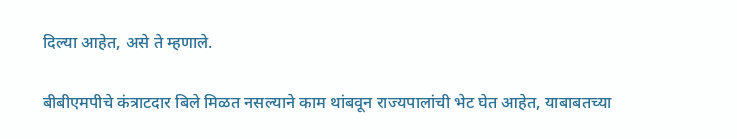दिल्या आहेत, असे ते म्हणाले.

बीबीएमपीचे कंत्राटदार बिले मिळत नसल्याने काम थांबवून राज्यपालांची भेट घेत आहेत, याबाबतच्या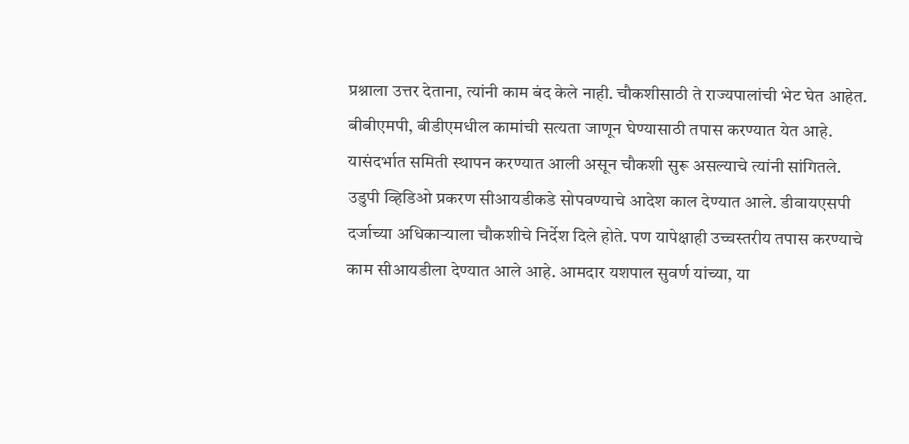प्रश्नाला उत्तर देताना, त्यांनी काम बंद केले नाही. चौकशीसाठी ते राज्यपालांची भेट घेत आहेत. बीबीएमपी, बीडीएमधील कामांची सत्यता जाणून घेण्यासाठी तपास करण्यात येत आहे. यासंदर्भात समिती स्थापन करण्यात आली असून चौकशी सुरू असल्याचे त्यांनी सांगितले.
उडुपी व्हिडिओ प्रकरण सीआयडीकडे सोपवण्याचे आदेश काल देण्यात आले. डीवायएसपी दर्जाच्या अधिकाऱ्याला चौकशीचे निर्देश दिले होते. पण यापेक्षाही उच्चस्तरीय तपास करण्याचे काम सीआयडीला देण्यात आले आहे. आमदार यशपाल सुवर्ण यांच्या, या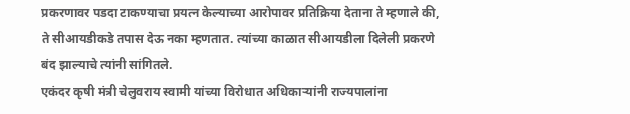प्रकरणावर पडदा टाकण्याचा प्रयत्न केल्याच्या आरोपावर प्रतिक्रिया देताना ते म्हणाले की, ते सीआयडीकडे तपास देऊ नका म्हणतात. त्यांच्या काळात सीआयडीला दिलेली प्रकरणे बंद झाल्याचे त्यांनी सांगितले.
एकंदर कृषी मंत्री चेलुवराय स्वामी यांच्या विरोधात अधिकाऱ्यांनी राज्यपालांना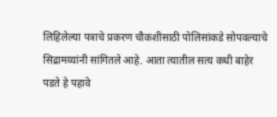लिहिलेल्या पत्राचे प्रकरण चौकशीसाठी पोलिसांकडे सोपवल्याचे सिद्रामय्यांनी सांगितले आहे. आता त्यातील सत्य कधी बाहेर पडते हे पहावे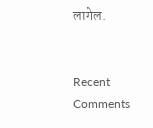लागेल.


Recent Comments